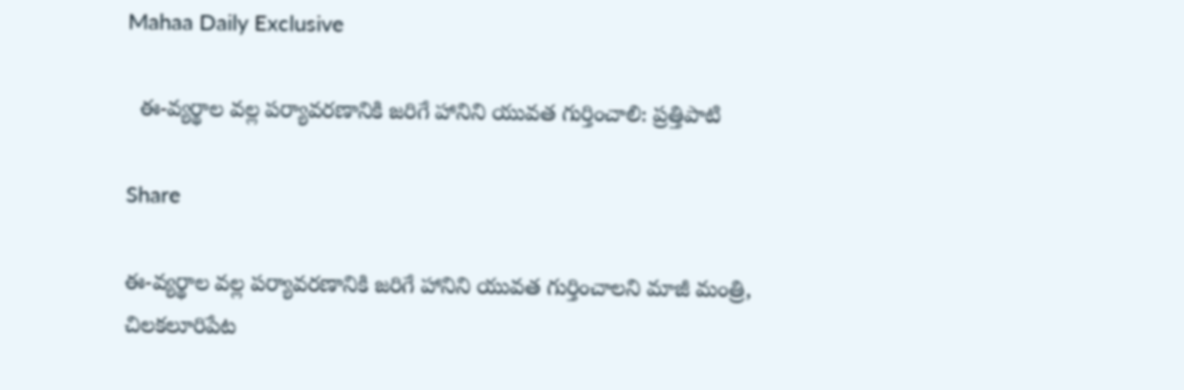Mahaa Daily Exclusive

  ఈ-వ్యర్థాల వల్ల పర్యావరణానికి జరిగే హానిని యువత గుర్తించాలి: ప్రత్తిపాటి

Share

ఈ-వ్యర్థాల వల్ల పర్యావరణానికి జరిగే హానిని యువత గుర్తించాలని మాజీ మంత్రి, చిలకలూరిపేట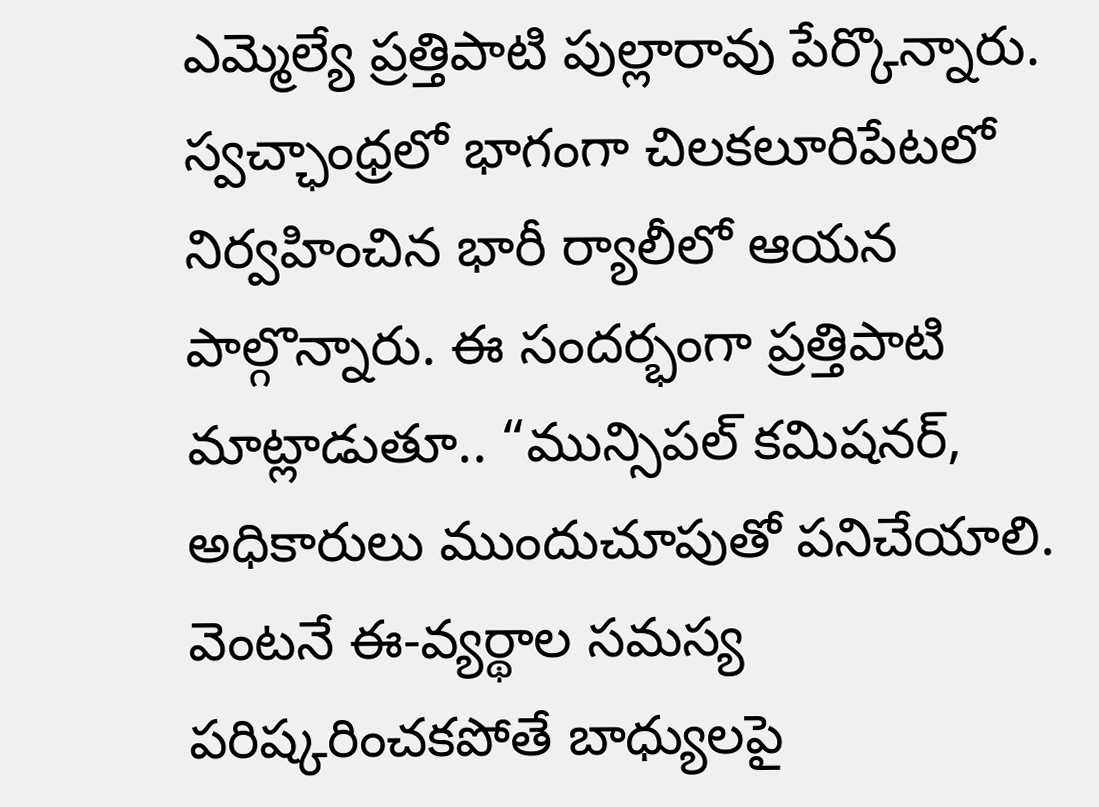ఎమ్మెల్యే ప్రత్తిపాటి పుల్లారావు పేర్కొన్నారు. స్వచ్ఛాంధ్రలో భాగంగా చిలకలూరిపేటలో నిర్వహించిన భారీ ర్యాలీలో ఆయన పాల్గొన్నారు. ఈ సందర్భంగా ప్రత్తిపాటి మాట్లాడుతూ.. “మున్సిపల్‌ కమిషనర్, అధికారులు ముందుచూపుతో పనిచేయాలి. వెంటనే ఈ-వ్యర్థాల సమస్య పరిష్కరించకపోతే బాధ్యులపై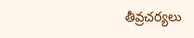తీవ్రచర్యలు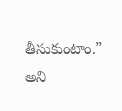తీసుకుంటాం.” అని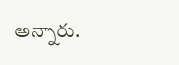అన్నారు.